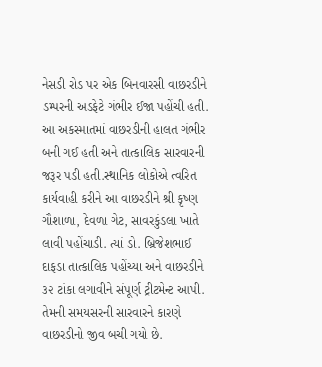નેસડી રોડ પર એક બિનવારસી વાછરડીને ડમ્પરની અડફેટે ગંભીર ઈજા પહોંચી હતી. આ અકસ્માતમાં વાછરડીની હાલત ગંભીર બની ગઈ હતી અને તાત્કાલિક સારવારની જરૂર પડી હતી.સ્થાનિક લોકોએ ત્વરિત કાર્યવાહી કરીને આ વાછરડીને શ્રી કૃષ્ણ ગૌશાળા, દેવળા ગેટ, સાવરકુંડલા ખાતે લાવી પહોંચાડી. ત્યાં ડો. બ્રિજેશભાઈ દાફડા તાત્કાલિક પહોંચ્યા અને વાછરડીને ૩૨ ટાંકા લગાવીને સંપૂર્ણ ટ્રીટમેન્ટ આપી. તેમની સમયસરની સારવારને કારણે વાછરડીનો જીવ બચી ગયો છે.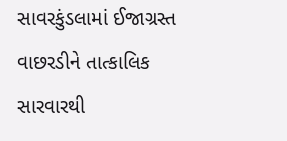સાવરકુંડલામાં ઈજાગ્રસ્ત વાછરડીને તાત્કાલિક સારવારથી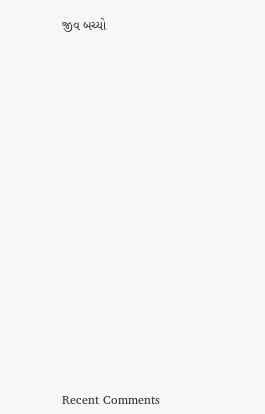જીવ બચ્યો

















Recent Comments